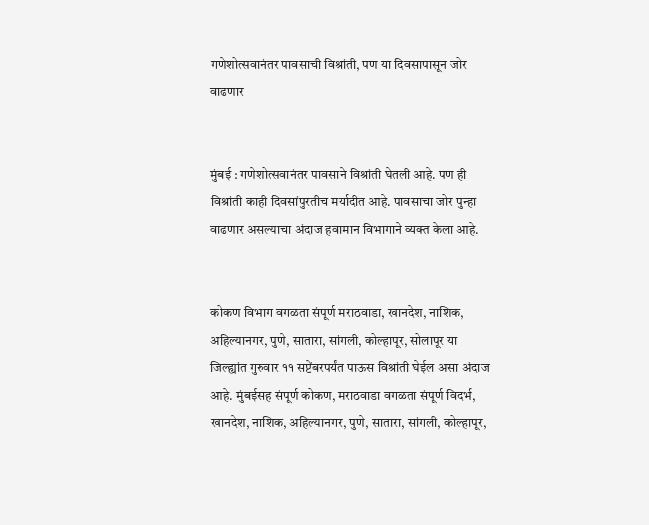गणेशोत्सवानंतर पावसाची विश्रांती, पण या दिवसापासून जोर वाढणार


मुंबई : गणेशोत्सवानंतर पावसाने विश्रांती घेतली आहे. पण ही विश्रांती काही दिवसांपुरतीच मर्यादीत आहे. पावसाचा जोर पुन्हा वाढणार असल्याचा अंदाज हवामान विभागाने व्यक्त केला आहे.


कोकण विभाग वगळता संपूर्ण मराठवाडा, खानदेश, नाशिक, अहिल्यानगर, पुणे, सातारा, सांगली, कोल्हापूर, सोलापूर या जिल्ह्यांत गुरुवार ११ सप्टेंबरपर्यंत पाऊस विश्रांती घेईल असा अंदाज आहे. मुंबईसह संपूर्ण कोकण, मराठवाडा वगळता संपूर्ण विदर्भ, खानदेश, नाशिक, अहिल्यानगर, पुणे, सातारा, सांगली, कोल्हापूर,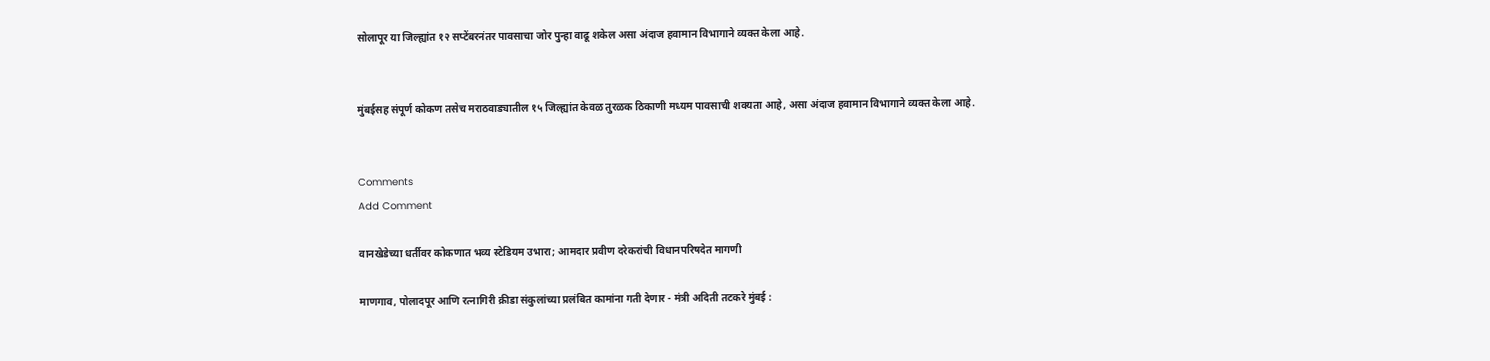सोलापूर या जिल्ह्यांत १२ सप्टेंबरनंतर पावसाचा जोर पुन्हा वाढू शकेल असा अंदाज हवामान विभागाने व्यक्त केला आहे.


मुंबईसह संपूर्ण कोकण तसेच मराठवाड्यातील १५ जिल्ह्यांत केवळ तुरळक ठिकाणी मध्यम पावसाची शक्यता आहे, असा अंदाज हवामान विभागाने व्यक्त केला आहे.


Comments
Add Comment

वानखेडेच्या धर्तीवर कोकणात भव्य स्टेडियम उभारा; आमदार प्रवीण दरेकरांची विधानपरिषदेत मागणी

माणगाव, पोलादपूर आणि रत्नागिरी क्रीडा संकुलांच्या प्रलंबित कामांना गती देणार - मंत्री अदिती तटकरे मुंबई :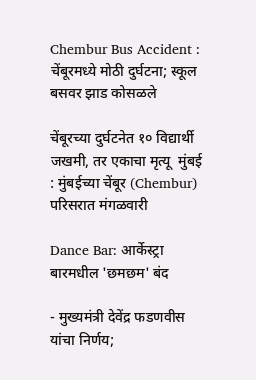Chembur Bus Accident : चेंबूरमध्ये मोठी दुर्घटना; स्कूल बसवर झाड कोसळले

चेंबूरच्या दुर्घटनेत १० विद्यार्थी जखमी, तर एकाचा मृत्यू  मुंबई : मुंबईच्या चेंबूर (Chembur) परिसरात मंगळवारी

Dance Bar: आर्केस्ट्रा बारमधील 'छमछम' बंद

- मुख्यमंत्री देवेंद्र फडणवीस यांचा निर्णय;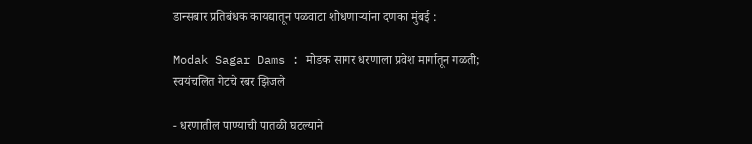डान्सबार प्रतिबंधक कायद्यातून पळवाटा शोधणाऱ्यांना दणका मुंबई :

Modak Sagar Dams : मोडक सागर धरणाला प्रवेश मार्गातून गळती; स्वयंचलित गेटचे रबर झिजले

- धरणातील पाण्याची पातळी घटल्याने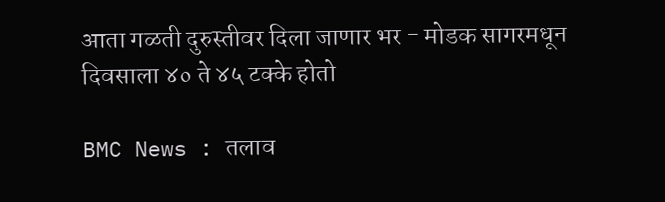आता गळती दुरुस्तीवर दिला जाणार भर - मोडक सागरमधून दिवसाला ४० ते ४५ टक्के होतो

BMC News : तलाव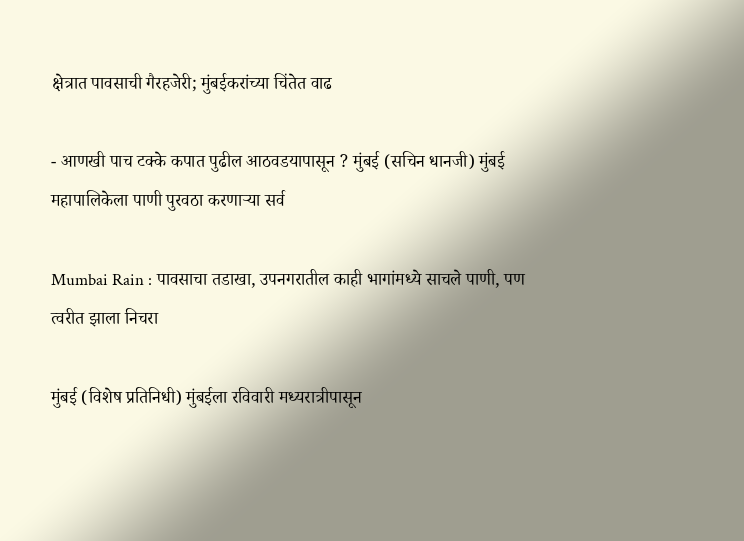क्षेत्रात पावसाची गैरहजेरी; मुंबईकरांच्या चिंतेत वाढ

- आणखी पाच टक्के कपात पुढील आठवडयापासून ? मुंबई (सचिन धानजी) मुंबई महापालिकेला पाणी पुरवठा करणाऱ्या सर्व

Mumbai Rain : पावसाचा तडाखा, उपनगरातील काही भागांमध्ये साचले पाणी, पण त्वरीत झाला निचरा

मुंबई (विशेष प्रतिनिधी) मुंबईला रविवारी मध्यरात्रीपासून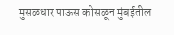मुसळधार पाऊस कोसळून मुंबईतील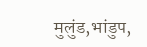मुलुंड,भांडुप,